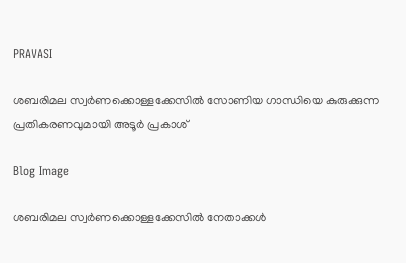PRAVASI

ശബരിമല സ്വര്‍ണക്കൊള്ളക്കേസില്‍ സോണിയ ഗാന്ധിയെ കുരുക്കുന്ന പ്രതികരണവുമായി അടൂര്‍ പ്രകാശ്

Blog Image

ശബരിമല സ്വര്‍ണക്കൊള്ളക്കേസില്‍ നേതാക്കള്‍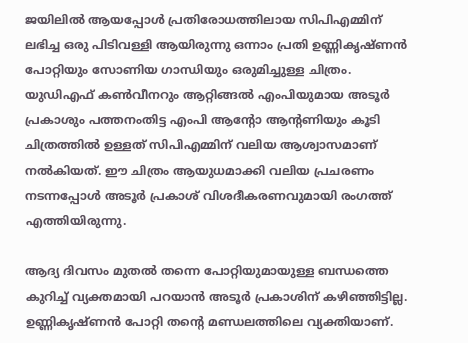ജയിലില്‍ ആയപ്പോള്‍ പ്രതിരോധത്തിലായ സിപിഎമ്മിന് ലഭിച്ച ഒരു പിടിവള്ളി ആയിരുന്നു ഒന്നാം പ്രതി ഉണ്ണികൃഷ്ണന്‍ പോറ്റിയും സോണിയ ഗാന്ധിയും ഒരുമിച്ചുള്ള ചിത്രം. യുഡിഎഫ് കണ്‍വീനറും ആറ്റിങ്ങല്‍ എംപിയുമായ അടൂര്‍ പ്രകാശും പത്തനംതിട്ട എംപി ആന്റോ ആന്റണിയും കൂടി ചിത്രത്തില്‍ ഉള്ളത് സിപിഎമ്മിന് വലിയ ആശ്വാസമാണ് നല്‍കിയത്. ഈ ചിത്രം ആയുധമാക്കി വലിയ പ്രചരണം നടന്നപ്പോള്‍ അടൂര്‍ പ്രകാശ് വിശദീകരണവുമായി രംഗത്ത് എത്തിയിരുന്നു.

ആദ്യ ദിവസം മുതല്‍ തന്നെ പോറ്റിയുമായുള്ള ബന്ധത്തെ കുറിച്ച് വ്യക്തമായി പറയാന്‍ അടൂര്‍ പ്രകാശിന് കഴിഞ്ഞിട്ടില്ല. ഉണ്ണികൃഷ്ണന്‍ പോറ്റി തന്റെ മണ്ഡലത്തിലെ വ്യക്തിയാണ്.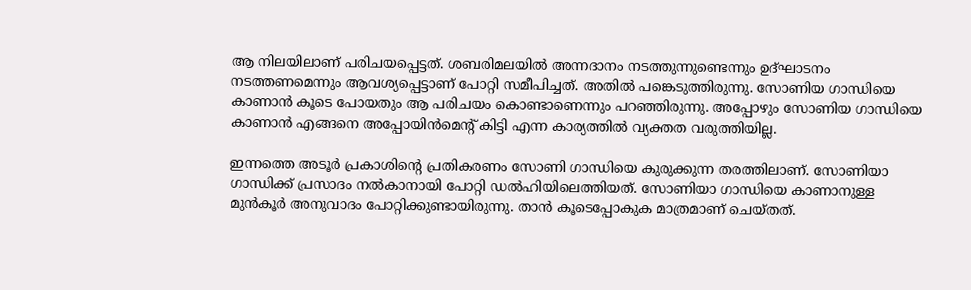ആ നിലയിലാണ് പരിചയപ്പെട്ടത്. ശബരിമലയില്‍ അന്നദാനം നടത്തുന്നുണ്ടെന്നും ഉദ്ഘാടനം നടത്തണമെന്നും ആവശ്യപ്പെട്ടാണ് പോറ്റി സമീപിച്ചത്. അതില്‍ പങ്കെടുത്തിരുന്നു. സോണിയ ഗാന്ധിയെ കാണാന്‍ കൂടെ പോയതും ആ പരിചയം കൊണ്ടാണെന്നും പറഞ്ഞിരുന്നു. അപ്പോഴും സോണിയ ഗാന്ധിയെ കാണാന്‍ എങ്ങനെ അപ്പോയിന്‍മെന്റ് കിട്ടി എന്ന കാര്യത്തില്‍ വ്യക്തത വരുത്തിയില്ല.

ഇന്നത്തെ അടൂര്‍ പ്രകാശിന്റെ പ്രതികരണം സോണി ഗാന്ധിയെ കുരുക്കുന്ന തരത്തിലാണ്. സോണിയാ ഗാന്ധിക്ക് പ്രസാദം നല്‍കാനായി പോറ്റി ഡല്‍ഹിയിലെത്തിയത്. സോണിയാ ഗാന്ധിയെ കാണാനുള്ള മുന്‍കൂര്‍ അനുവാദം പോറ്റിക്കുണ്ടായിരുന്നു. താന്‍ കൂടെപ്പോകുക മാത്രമാണ് ചെയ്തത്.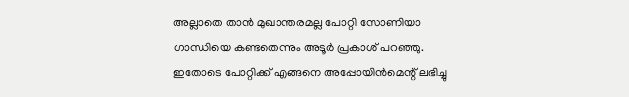അല്ലാതെ താന്‍ മുഖാന്തരമല്ല പോറ്റി സോണിയാ ഗാന്ധിയെ കണ്ടതെന്നും അടൂര്‍ പ്രകാശ് പറഞ്ഞു. ഇതോടെ പോറ്റിക്ക് എങ്ങനെ അപ്പോയിന്‍മെന്റ് ലഭിച്ചു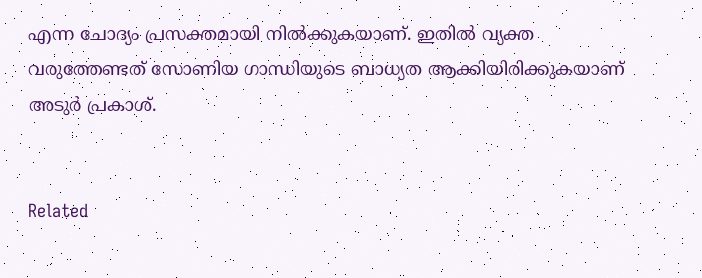എന്ന ചോദ്യം പ്രസക്തമായി നില്‍ക്കുകയാണ്. ഇതില്‍ വ്യക്ത വരുത്തേണ്ടത് സോണിയ ഗാന്ധിയുടെ ബാധ്യത ആക്കിയിരിക്കുകയാണ് അടുര്‍ പ്രകാശ്.


Related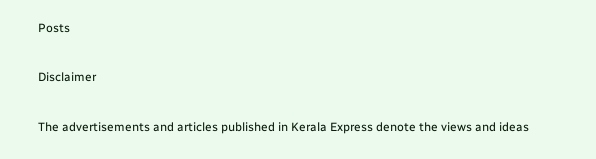Posts

Disclaimer

The advertisements and articles published in Kerala Express denote the views and ideas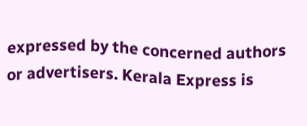expressed by the concerned authors or advertisers. Kerala Express is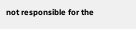not responsible for the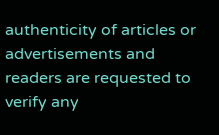authenticity of articles or advertisements and readers are requested to verify any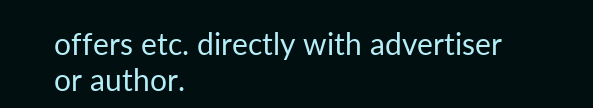offers etc. directly with advertiser or author.